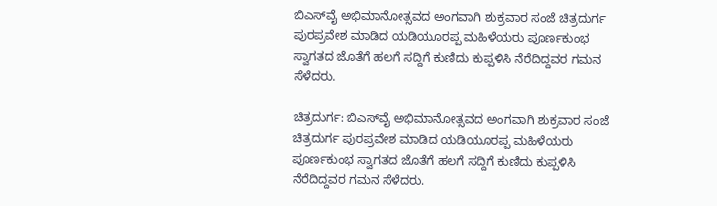ಬಿಎಸ್‌ವೈ ಅಭಿಮಾನೋತ್ಸವದ ಅಂಗವಾಗಿ ಶುಕ್ರವಾರ ಸಂಜೆ ಚಿತ್ರದುರ್ಗ ಪುರಪ್ರವೇಶ ಮಾಡಿದ ಯಡಿಯೂರಪ್ಪ ಮಹಿಳೆಯರು ಪೂರ್ಣಕುಂಭ ಸ್ವಾಗತದ ಜೊತೆಗೆ ಹಲಗೆ ಸದ್ದಿಗೆ ಕುಣಿದು ಕುಪ್ಪಳಿಸಿ ನೆರೆದಿದ್ದವರ ಗಮನ ಸೆಳೆದರು.

ಚಿತ್ರದುರ್ಗ: ಬಿಎಸ್‌ವೈ ಅಭಿಮಾನೋತ್ಸವದ ಅಂಗವಾಗಿ ಶುಕ್ರವಾರ ಸಂಜೆ ಚಿತ್ರದುರ್ಗ ಪುರಪ್ರವೇಶ ಮಾಡಿದ ಯಡಿಯೂರಪ್ಪ ಮಹಿಳೆಯರು ಪೂರ್ಣಕುಂಭ ಸ್ವಾಗತದ ಜೊತೆಗೆ ಹಲಗೆ ಸದ್ದಿಗೆ ಕುಣಿದು ಕುಪ್ಪಳಿಸಿ ನೆರೆದಿದ್ದವರ ಗಮನ ಸೆಳೆದರು.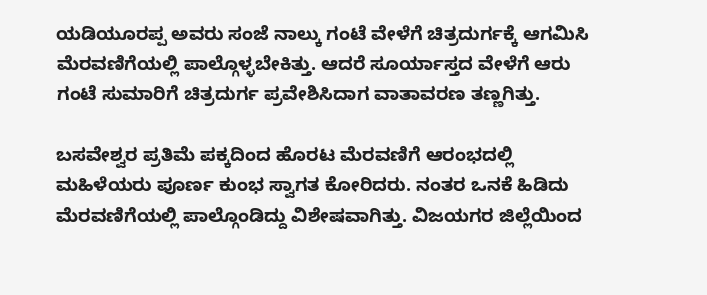ಯಡಿಯೂರಪ್ಪ ಅವರು ಸಂಜೆ ನಾಲ್ಕು ಗಂಟೆ ವೇಳೆಗೆ ಚಿತ್ರದುರ್ಗಕ್ಕೆ ಆಗಮಿಸಿ ಮೆರವಣಿಗೆಯಲ್ಲಿ ಪಾಲ್ಗೊಳ್ಳಬೇಕಿತ್ತು. ಆದರೆ ಸೂರ್ಯಾಸ್ತದ ವೇಳೆಗೆ ಆರು ಗಂಟೆ ಸುಮಾರಿಗೆ ಚಿತ್ರದುರ್ಗ ಪ್ರವೇಶಿಸಿದಾಗ ವಾತಾವರಣ ತಣ್ಣಗಿತ್ತು.

ಬಸವೇಶ್ವರ ಪ್ರತಿಮೆ ಪಕ್ಕದಿಂದ ಹೊರಟ ಮೆರವಣಿಗೆ ಆರಂಭದಲ್ಲಿ ಮಹಿಳೆಯರು ಪೂರ್ಣ ಕುಂಭ ಸ್ವಾಗತ ಕೋರಿದರು. ನಂತರ ಒನಕೆ ಹಿಡಿದು ಮೆರವಣಿಗೆಯಲ್ಲಿ ಪಾಲ್ಗೊಂಡಿದ್ದು ವಿಶೇಷವಾಗಿತ್ತು. ವಿಜಯಗರ ಜಿಲ್ಲೆಯಿಂದ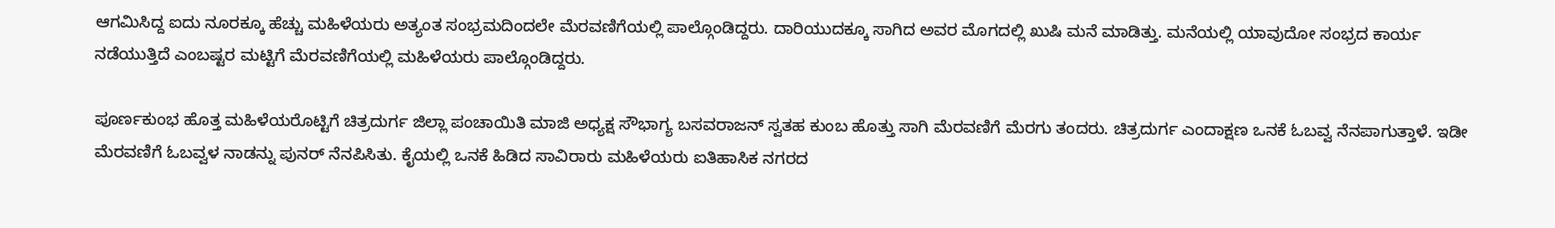ಆಗಮಿಸಿದ್ದ ಐದು ನೂರಕ್ಕೂ ಹೆಚ್ಚು ಮಹಿಳೆಯರು ಅತ್ಯಂತ ಸಂಭ್ರಮದಿಂದಲೇ ಮೆರವಣಿಗೆಯಲ್ಲಿ ಪಾಲ್ಗೊಂಡಿದ್ದರು. ದಾರಿಯುದಕ್ಕೂ ಸಾಗಿದ ಅವರ ಮೊಗದಲ್ಲಿ ಖುಷಿ ಮನೆ ಮಾಡಿತ್ತು. ಮನೆಯಲ್ಲಿ ಯಾವುದೋ ಸಂಭ್ರದ ಕಾರ್ಯ ನಡೆಯುತ್ತಿದೆ ಎಂಬಷ್ಟರ ಮಟ್ಟಿಗೆ ಮೆರವಣಿಗೆಯಲ್ಲಿ ಮಹಿಳೆಯರು ಪಾಲ್ಗೊಂಡಿದ್ದರು.

ಪೂರ್ಣಕುಂಭ ಹೊತ್ತ ಮಹಿಳೆಯರೊಟ್ಟಿಗೆ ಚಿತ್ರದುರ್ಗ ಜಿಲ್ಲಾ ಪಂಚಾಯಿತಿ ಮಾಜಿ ಅಧ್ಯಕ್ಷ ಸೌಭಾಗ್ಯ ಬಸವರಾಜನ್ ಸ್ವತಹ ಕುಂಬ ಹೊತ್ತು ಸಾಗಿ ಮೆರವಣಿಗೆ ಮೆರಗು ತಂದರು. ಚಿತ್ರದುರ್ಗ ಎಂದಾಕ್ಷಣ ಒನಕೆ ಓಬವ್ವ ನೆನಪಾಗುತ್ತಾಳೆ. ಇಡೀ ಮೆರವಣಿಗೆ ಓಬವ್ವಳ ನಾಡನ್ನು ಪುನರ್ ನೆನಪಿಸಿತು. ಕೈಯಲ್ಲಿ ಒನಕೆ ಹಿಡಿದ ಸಾವಿರಾರು ಮಹಿಳೆಯರು ಐತಿಹಾಸಿಕ ನಗರದ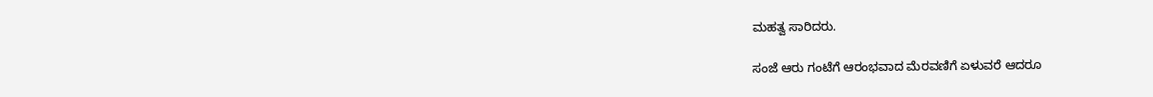ಮಹತ್ವ ಸಾರಿದರು.

ಸಂಜೆ ಆರು ಗಂಟೆಗೆ ಆರಂಭವಾದ ಮೆರವಣಿಗೆ ಏಳುವರೆ ಆದರೂ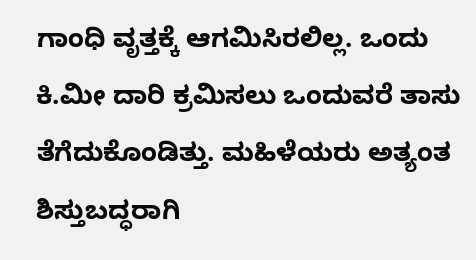ಗಾಂಧಿ ವೃತ್ತಕ್ಕೆ ಆಗಮಿಸಿರಲಿಲ್ಲ. ಒಂದು ಕಿ.ಮೀ ದಾರಿ ಕ್ರಮಿಸಲು ಒಂದುವರೆ ತಾಸು ತೆಗೆದುಕೊಂಡಿತ್ತು. ಮಹಿಳೆಯರು ಅತ್ಯಂತ ಶಿಸ್ತುಬದ್ಧರಾಗಿ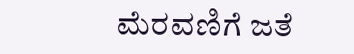ಮೆರವಣಿಗೆ ಜತೆ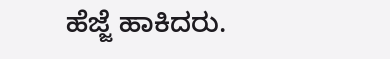ಹೆಜ್ಜೆ ಹಾಕಿದರು.